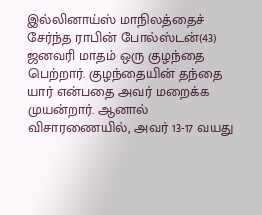இல்லினாய்ஸ் மாநிலத்தைச் சேர்ந்த ராபின் போல்ஸ்டன்(43) ஜனவரி மாதம் ஒரு குழந்தை பெற்றார். குழந்தையின் தந்தை யார் என்பதை அவர் மறைக்க முயன்றார். ஆனால் விசாரணையில், அவர் 13-17 வயது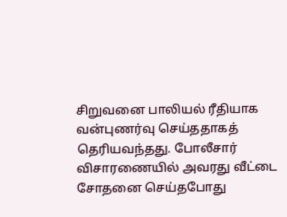சிறுவனை பாலியல் ரீதியாக வன்புணர்வு செய்ததாகத் தெரியவந்தது. போலீசார் விசாரணையில் அவரது வீட்டை சோதனை செய்தபோது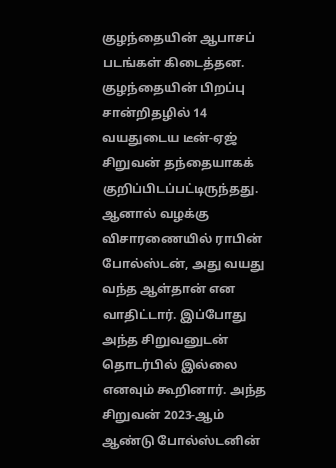குழந்தையின் ஆபாசப் படங்கள் கிடைத்தன.
குழந்தையின் பிறப்பு சான்றிதழில் 14 வயதுடைய டீன்-ஏஜ் சிறுவன் தந்தையாகக் குறிப்பிடப்பட்டிருந்தது. ஆனால் வழக்கு விசாரணையில் ராபின் போல்ஸ்டன், அது வயது வந்த ஆள்தான் என வாதிட்டார். இப்போது அந்த சிறுவனுடன் தொடர்பில் இல்லை எனவும் கூறினார். அந்த சிறுவன் 2023-ஆம் ஆண்டு போல்ஸ்டனின்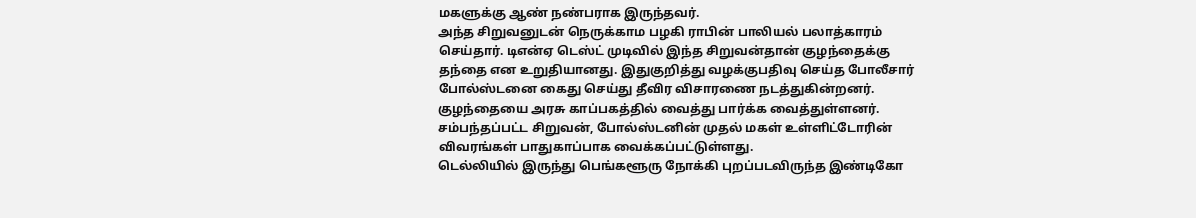மகளுக்கு ஆண் நண்பராக இருந்தவர்.
அந்த சிறுவனுடன் நெருக்காம பழகி ராபின் பாலியல் பலாத்காரம் செய்தார். டிஎன்ஏ டெஸ்ட் முடிவில் இந்த சிறுவன்தான் குழந்தைக்கு தந்தை என உறுதியானது. இதுகுறித்து வழக்குபதிவு செய்த போலீசார் போல்ஸ்டனை கைது செய்து தீவிர விசாரணை நடத்துகின்றனர். குழந்தையை அரசு காப்பகத்தில் வைத்து பார்க்க வைத்துள்ளனர். சம்பந்தப்பட்ட சிறுவன், போல்ஸ்டனின் முதல் மகள் உள்ளிட்டோரின் விவரங்கள் பாதுகாப்பாக வைக்கப்பட்டுள்ளது.
டெல்லியில் இருந்து பெங்களூரு நோக்கி புறப்படவிருந்த இண்டிகோ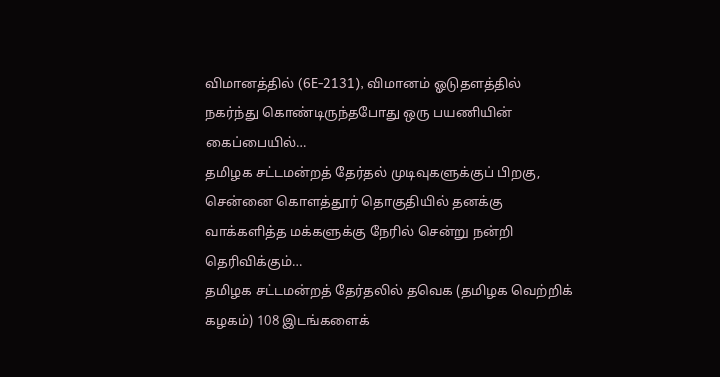விமானத்தில் (6E-2131), விமானம் ஓடுதளத்தில் நகர்ந்து கொண்டிருந்தபோது ஒரு பயணியின் கைப்பையில்…
தமிழக சட்டமன்றத் தேர்தல் முடிவுகளுக்குப் பிறகு, சென்னை கொளத்தூர் தொகுதியில் தனக்கு வாக்களித்த மக்களுக்கு நேரில் சென்று நன்றி தெரிவிக்கும்…
தமிழக சட்டமன்றத் தேர்தலில் தவெக (தமிழக வெற்றிக் கழகம்) 108 இடங்களைக்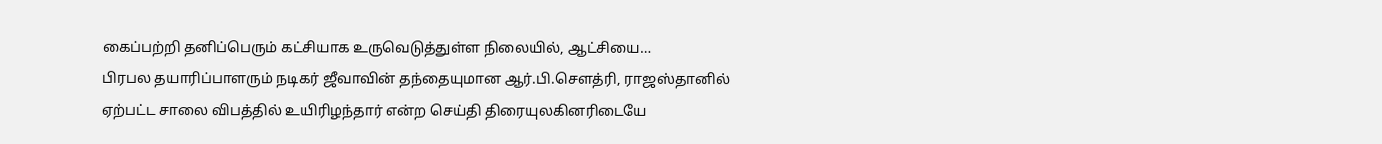கைப்பற்றி தனிப்பெரும் கட்சியாக உருவெடுத்துள்ள நிலையில், ஆட்சியை…
பிரபல தயாரிப்பாளரும் நடிகர் ஜீவாவின் தந்தையுமான ஆர்.பி.சௌத்ரி, ராஜஸ்தானில் ஏற்பட்ட சாலை விபத்தில் உயிரிழந்தார் என்ற செய்தி திரையுலகினரிடையே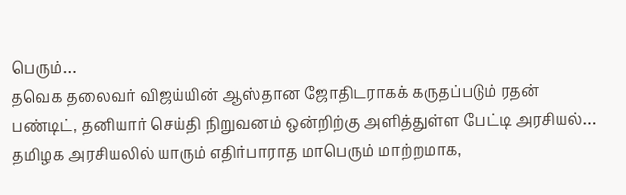பெரும்…
தவெக தலைவர் விஜய்யின் ஆஸ்தான ஜோதிடராகக் கருதப்படும் ரதன் பண்டிட், தனியார் செய்தி நிறுவனம் ஒன்றிற்கு அளித்துள்ள பேட்டி அரசியல்…
தமிழக அரசியலில் யாரும் எதிர்பாராத மாபெரும் மாற்றமாக,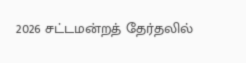2026 சட்டமன்றத் தேர்தலில்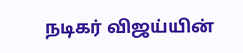நடிகர் விஜய்யின்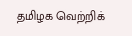தமிழக வெற்றிக்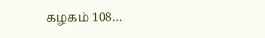கழகம் 108…